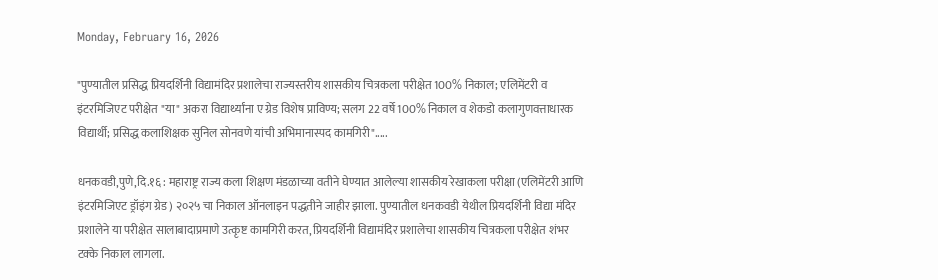Monday, February 16, 2026

"पुण्यातील प्रसिद्ध प्रियदर्शिनी विद्यामंदिर प्रशालेचा राज्यस्तरीय शासकीय चित्रकला परीक्षेत 100% निकाल; एलिमेंटरी व इंटरमिजिएट परीक्षेत "या" अकरा विद्यार्थ्यांना ए ग्रेड विशेष प्राविण्य; सलग 22 वर्षे 100% निकाल व शेकडो कलागुणवत्ताधारक विद्यार्थी; प्रसिद्ध कलाशिक्षक सुनिल सोनवणे यांची अभिमानास्पद कामगिरी".....

धनकवडी,पुणे,दि.१६ : महाराष्ट्र राज्य कला शिक्षण मंडळाच्या वतीने घेण्यात आलेल्या शासकीय रेखाकला परीक्षा (एलिमेंटरी आणि इंटरमिजिएट ड्रॉइंग ग्रेड) २०२५ चा निकाल ऑनलाइन पद्धतीने जाहीर झाला. पुण्यातील धनकवडी येथील प्रियदर्शिनी विद्या मंदिर प्रशालेने या परीक्षेत सालाबादाप्रमाणे उत्कृष्ट कामगिरी करत, प्रियदर्शिनी विद्यामंदिर प्रशालेचा शासकीय चित्रकला परीक्षेत शंभर टक्के निकाल लागला.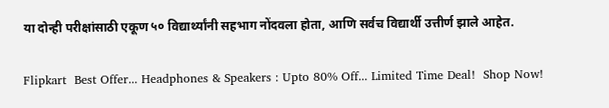या दोन्ही परीक्षांसाठी एकूण ५० विद्यार्थ्यांनी सहभाग नोंदवला होता, आणि सर्वच विद्यार्थी उत्तीर्ण झाले आहेत.

Flipkart  Best Offer... Headphones & Speakers : Upto 80% Off... Limited Time Deal!  Shop Now!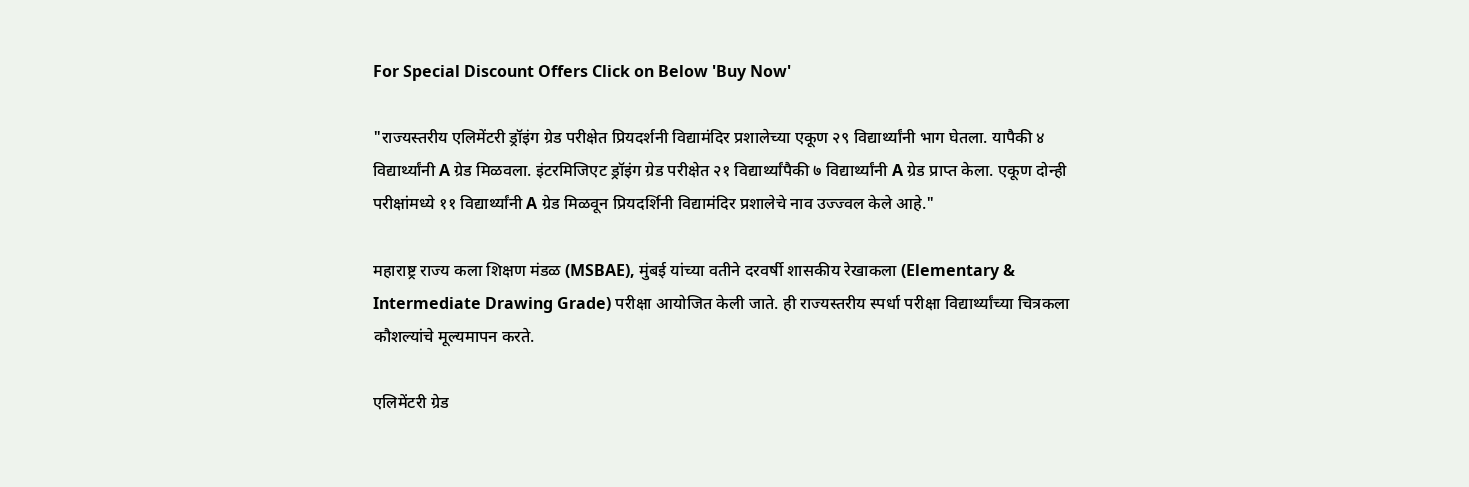For Special Discount Offers Click on Below 'Buy Now'

"राज्यस्तरीय एलिमेंटरी ड्रॉइंग ग्रेड परीक्षेत प्रियदर्शनी विद्यामंदिर प्रशालेच्या एकूण २९ विद्यार्थ्यांनी भाग घेतला. यापैकी ४ विद्यार्थ्यांनी A ग्रेड मिळवला. इंटरमिजिएट ड्रॉइंग ग्रेड परीक्षेत २१ विद्यार्थ्यांपैकी ७ विद्यार्थ्यांनी A ग्रेड प्राप्त केला. एकूण दोन्ही परीक्षांमध्ये ११ विद्यार्थ्यांनी A ग्रेड मिळवून प्रियदर्शिनी विद्यामंदिर प्रशालेचे नाव उज्ज्वल केले आहे."

महाराष्ट्र राज्य कला शिक्षण मंडळ (MSBAE), मुंबई यांच्या वतीने दरवर्षी शासकीय रेखाकला (Elementary & Intermediate Drawing Grade) परीक्षा आयोजित केली जाते. ही राज्यस्तरीय स्पर्धा परीक्षा विद्यार्थ्यांच्या चित्रकला कौशल्यांचे मूल्यमापन करते.

एलिमेंटरी ग्रेड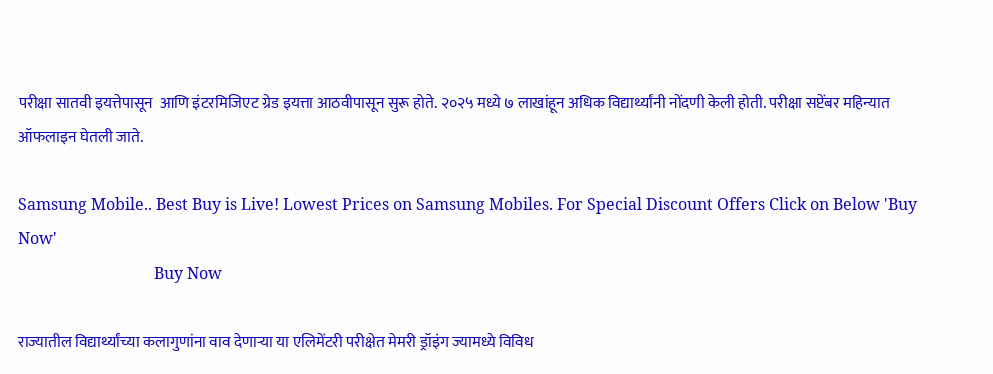परीक्षा सातवी इयत्तेपासून  आणि इंटरमिजिएट ग्रेड इयत्ता आठवीपासून सुरू होते. २०२५ मध्ये ७ लाखांहून अधिक विद्यार्थ्यांनी नोंदणी केली होती. परीक्षा सप्टेंबर महिन्यात ऑफलाइन घेतली जाते.

Samsung Mobile.. Best Buy is Live! Lowest Prices on Samsung Mobiles. For Special Discount Offers Click on Below 'Buy Now'
                                  Buy Now

राज्यातील विद्यार्थ्यांच्या कलागुणांना वाव देणाऱ्या या एलिमेंटरी परीक्षेत मेमरी ड्रॉइंग ज्यामध्ये विविध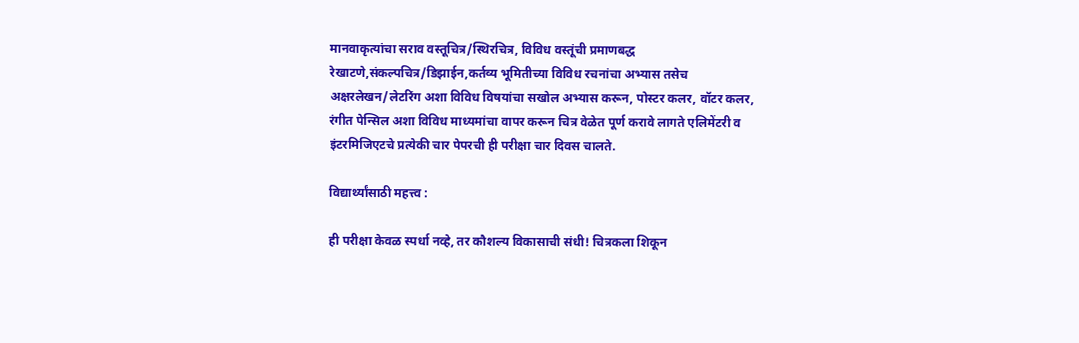मानवाकृत्यांचा सराव वस्तूचित्र/स्थिरचित्र, विविध वस्तूंची प्रमाणबद्ध रेखाटणे,संकल्पचित्र/डिझाईन,कर्तव्य भूमितीच्या विविध रचनांचा अभ्यास तसेच अक्षरलेखन/लेटरिंग अशा विविध विषयांचा सखोल अभ्यास करून, पोस्टर कलर, वॉटर कलर, रंगीत पेन्सिल अशा विविध माध्यमांचा वापर करून चित्र वेळेत पूर्ण करावे लागते एलिमेंटरी व इंटरमिजिएटचे प्रत्येकी चार पेपरची ही परीक्षा चार दिवस चालते.

विद्यार्थ्यांसाठी महत्त्व :

ही परीक्षा केवळ स्पर्धा नव्हे, तर कौशल्य विकासाची संधी! चित्रकला शिकून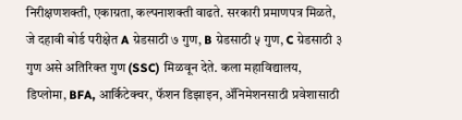निरीक्षणशक्ती, एकाग्रता, कल्पनाशक्ती वाढते. सरकारी प्रमाणपत्र मिळते, जे दहावी बोर्ड परीक्षेत A ग्रेडसाठी ७ गुण, B ग्रेडसाठी ५ गुण, C ग्रेडसाठी ३ गुण असे अतिरिक्त गुण (SSC) मिळवून देते. कला महाविद्यालय, डिप्लोमा, BFA, आर्किटेक्चर, फॅशन डिझाइन, ॲनिमेशनसाठी प्रवेशासाठी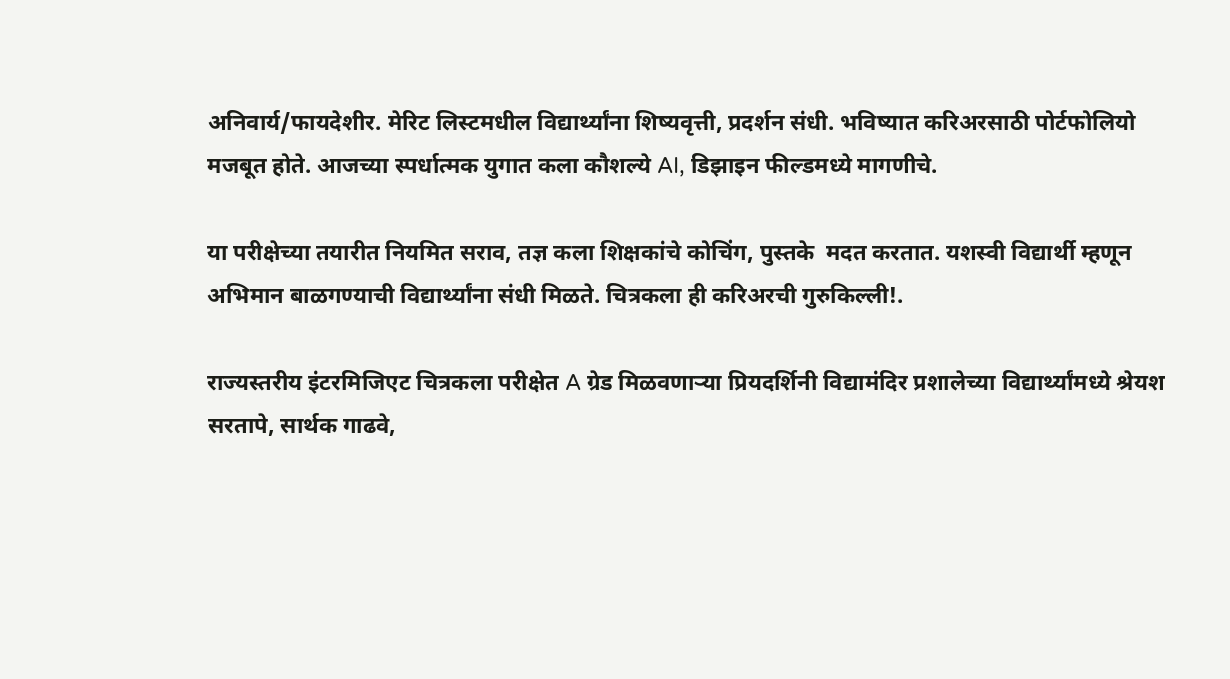अनिवार्य/फायदेशीर. मेरिट लिस्टमधील विद्यार्थ्यांना शिष्यवृत्ती, प्रदर्शन संधी. भविष्यात करिअरसाठी पोर्टफोलियो मजबूत होते. आजच्या स्पर्धात्मक युगात कला कौशल्ये AI, डिझाइन फील्डमध्ये मागणीचे.

या परीक्षेच्या तयारीत नियमित सराव, तज्ञ कला शिक्षकांचे कोचिंग, पुस्तके  मदत करतात. यशस्वी विद्यार्थी म्हणून अभिमान बाळगण्याची विद्यार्थ्यांना संधी मिळते. चित्रकला ही करिअरची गुरुकिल्ली!.

राज्यस्तरीय इंटरमिजिएट चित्रकला परीक्षेत A ग्रेड मिळवणाऱ्या प्रियदर्शिनी विद्यामंदिर प्रशालेच्या विद्यार्थ्यांमध्ये श्रेयश सरतापे, सार्थक गाढवे,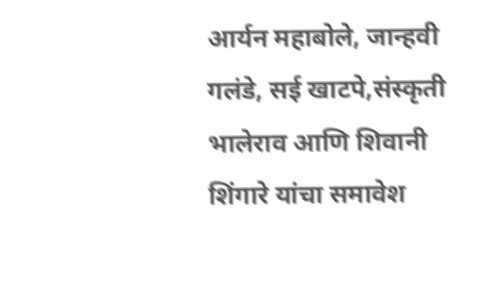आर्यन महाबोले, जान्हवी गलंडे, सई खाटपे,संस्कृती भालेराव आणि शिवानी शिंगारे यांचा समावेश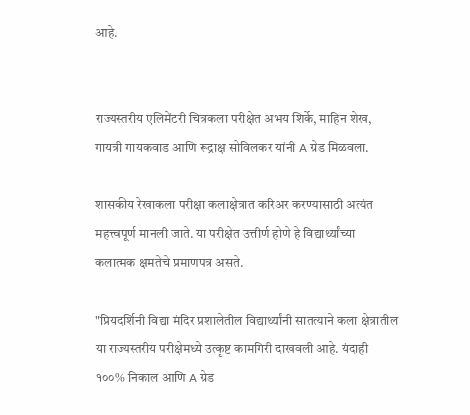आहे.


राज्यस्तरीय एलिमेंटरी चित्रकला परीक्षेत अभय शिर्के, माहिन शेख, गायत्री गायकवाड आणि रूद्राक्ष सोविलकर यांनी A ग्रेड मिळवला.

शासकीय रेखाकला परीक्षा कलाक्षेत्रात करिअर करण्यासाठी अत्यंत महत्त्वपूर्ण मानली जाते. या परीक्षेत उत्तीर्ण होणे हे विद्यार्थ्यांच्या कलात्मक क्षमतेचे प्रमाणपत्र असते.

"प्रियदर्शिनी विद्या मंदिर प्रशालेतील विद्यार्थ्यांनी सातत्याने कला क्षेत्रातील या राज्यस्तरीय परीक्षेमध्ये उत्कृष्ट कामगिरी दाखवली आहे. यंदाही १००% निकाल आणि A ग्रेड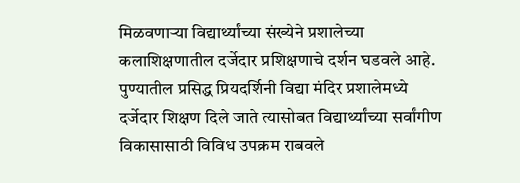मिळवणाऱ्या विद्यार्थ्यांच्या संख्येने प्रशालेच्या कलाशिक्षणातील दर्जेदार प्रशिक्षणाचे दर्शन घडवले आहे. पुण्यातील प्रसिद्ध प्रियदर्शिनी विद्या मंदिर प्रशालेमध्ये दर्जेदार शिक्षण दिले जाते त्यासोबत विद्यार्थ्यांच्या सर्वांगीण विकासासाठी विविध उपक्रम राबवले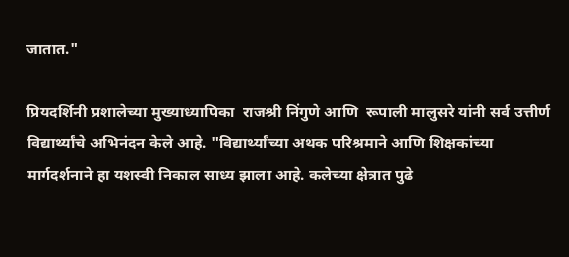जातात."

प्रियदर्शिनी प्रशालेच्या मुख्याध्यापिका  राजश्री निंगुणे आणि  रूपाली मालुसरे यांनी सर्व उत्तीर्ण विद्यार्थ्यांचे अभिनंदन केले आहे. "विद्यार्थ्यांच्या अथक परिश्रमाने आणि शिक्षकांच्या मार्गदर्शनाने हा यशस्वी निकाल साध्य झाला आहे. कलेच्या क्षेत्रात पुढे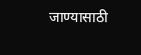जाण्यासाठी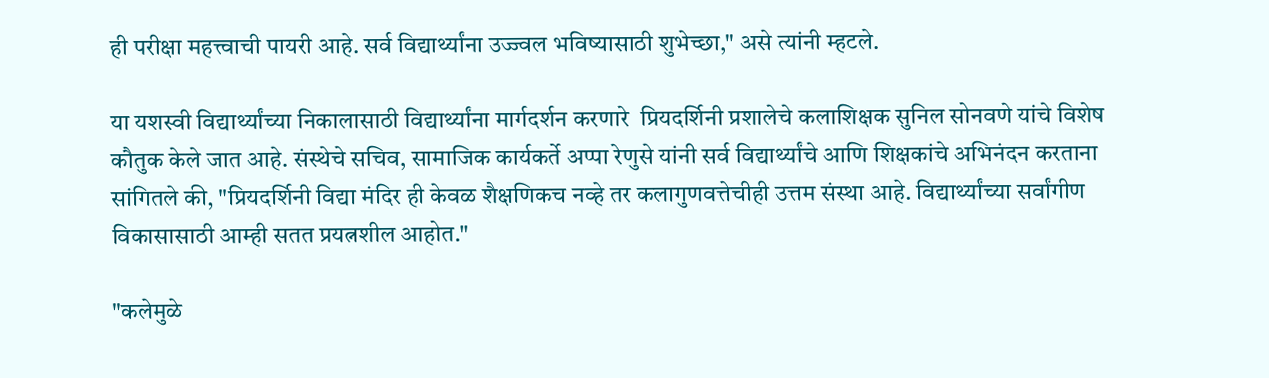ही परीक्षा महत्त्वाची पायरी आहे. सर्व विद्यार्थ्यांना उज्ज्वल भविष्यासाठी शुभेच्छा," असे त्यांनी म्हटले.

या यशस्वी विद्यार्थ्यांच्या निकालासाठी विद्यार्थ्यांना मार्गदर्शन करणारे  प्रियदर्शिनी प्रशालेचे कलाशिक्षक सुनिल सोनवणे यांचे विशेष कौतुक केले जात आहे. संस्थेचे सचिव, सामाजिक कार्यकर्ते अप्पा रेणुसे यांनी सर्व विद्यार्थ्यांचे आणि शिक्षकांचे अभिनंदन करताना सांगितले की, "प्रियदर्शिनी विद्या मंदिर ही केवळ शैक्षणिकच नव्हे तर कलागुणवत्तेचीही उत्तम संस्था आहे. विद्यार्थ्यांच्या सर्वांगीण विकासासाठी आम्ही सतत प्रयत्नशील आहोत."

"कलेमुळे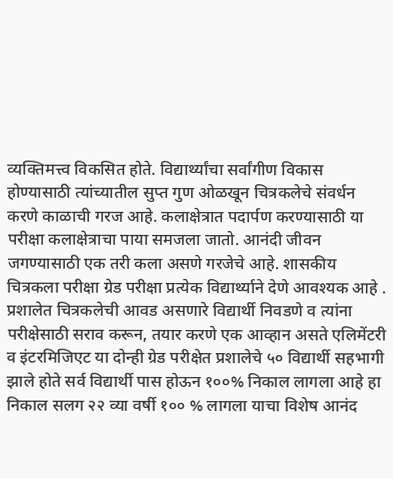व्यक्तिमत्त्व विकसित होते. विद्यार्थ्यांचा सर्वांगीण विकास होण्यासाठी त्यांच्यातील सुप्त गुण ओळखून चित्रकलेचे संवर्धन करणे काळाची गरज आहे. कलाक्षेत्रात पदार्पण करण्यासाठी या परीक्षा कलाक्षेत्राचा पाया समजला जातो. आनंदी जीवन जगण्यासाठी एक तरी कला असणे गरजेचे आहे. शासकीय चित्रकला परीक्षा ग्रेड परीक्षा प्रत्येक विद्यार्थ्याने देणे आवश्यक आहे . प्रशालेत चित्रकलेची आवड असणारे विद्यार्थी निवडणे व त्यांना परीक्षेसाठी सराव करून, तयार करणे एक आव्हान असते एलिमेंटरी व इंटरमिजिएट या दोन्ही ग्रेड परीक्षेत प्रशालेचे ५० विद्यार्थी सहभागी झाले होते सर्व विद्यार्थी पास होऊन १००% निकाल लागला आहे हा निकाल सलग २२ व्या वर्षी १०० % लागला याचा विशेष आनंद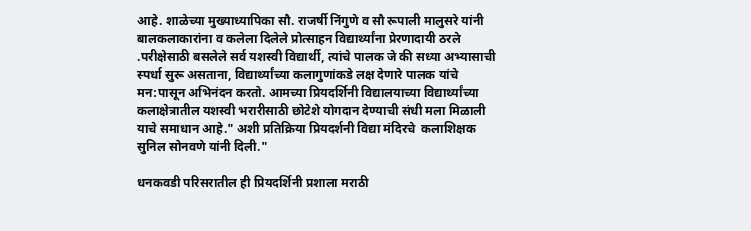आहे. शाळेच्या मुख्याध्यापिका सौ. राजर्षी निंगुणे व सौ रूपाली मालुसरे यांनी बालकलाकारांना व कलेला दिलेले प्रोत्साहन विद्यार्थ्यांना प्रेरणादायी ठरले .परीक्षेसाठी बसलेले सर्व यशस्वी विद्यार्थी, त्यांचे पालक जे की सध्या अभ्यासाची स्पर्धा सुरू असताना, विद्यार्थ्यांच्या कलागुणांकडे लक्ष देणारे पालक यांचे मन:पासून अभिनंदन करतो. आमच्या प्रियदर्शिनी विद्यालयाच्या विद्यार्थ्यांच्या कलाक्षेत्रातील यशस्वी भरारीसाठी छोटेशे योगदान देण्याची संधी मला मिळाली याचे समाधान आहे." अशी प्रतिक्रिया प्रियदर्शनी विद्या मंदिरचे  कलाशिक्षक सुनिल सोनवणे यांनी दिली."

धनकवडी परिसरातील ही प्रियदर्शिनी प्रशाला मराठी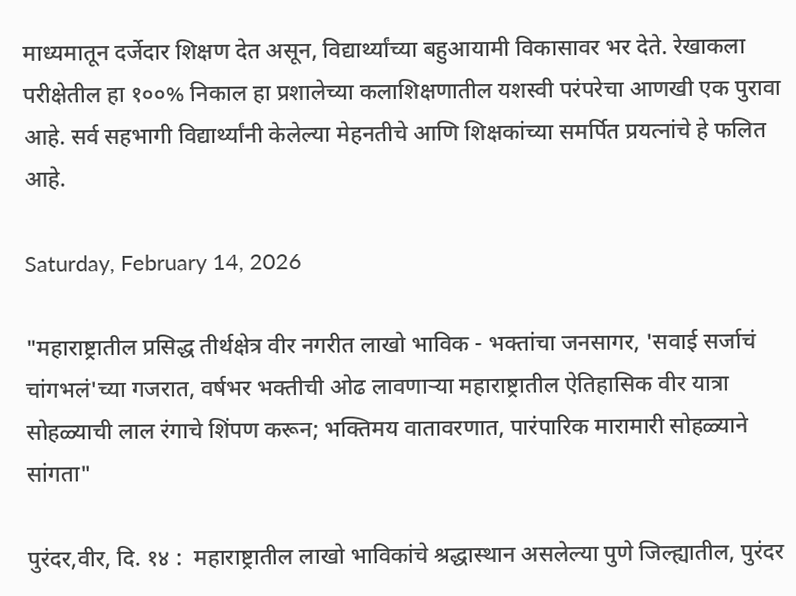माध्यमातून दर्जेदार शिक्षण देत असून, विद्यार्थ्यांच्या बहुआयामी विकासावर भर देते. रेखाकला परीक्षेतील हा १००% निकाल हा प्रशालेच्या कलाशिक्षणातील यशस्वी परंपरेचा आणखी एक पुरावा आहे. सर्व सहभागी विद्यार्थ्यांनी केलेल्या मेहनतीचे आणि शिक्षकांच्या समर्पित प्रयत्नांचे हे फलित आहे.

Saturday, February 14, 2026

"महाराष्ट्रातील प्रसिद्ध तीर्थक्षेत्र वीर नगरीत लाखो भाविक - भक्तांचा जनसागर, 'सवाई सर्जाचं चांगभलं'च्या गजरात, वर्षभर भक्तीची ओढ लावणाऱ्या महाराष्ट्रातील ऐतिहासिक वीर यात्रा सोहळ्याची लाल रंगाचे शिंपण करून; भक्तिमय वातावरणात, पारंपारिक मारामारी सोहळ्याने सांगता"

पुरंदर,वीर, दि. १४ :  महाराष्ट्रातील लाखो भाविकांचे श्रद्धास्थान असलेल्या पुणे जिल्ह्यातील, पुरंदर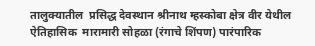तालुक्यातील  प्रसिद्ध देवस्थान श्रीनाथ म्हस्कोबा क्षेत्र वीर येथील ऐतिहासिक  मारामारी सोहळा (रंगाचे शिंपण) पारंपारिक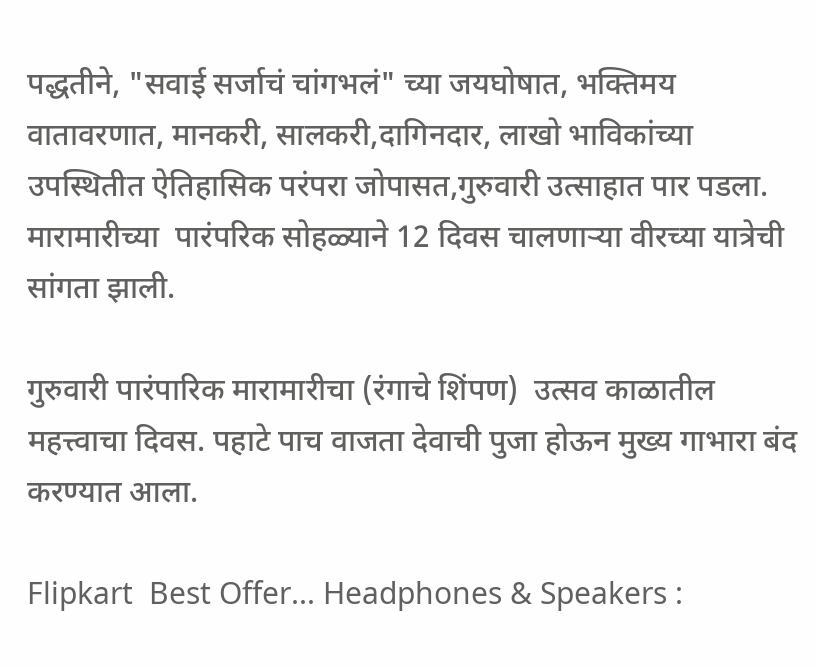पद्धतीने, "सवाई सर्जाचं चांगभलं" च्या जयघोषात, भक्तिमय वातावरणात, मानकरी, सालकरी,दागिनदार, लाखो भाविकांच्या उपस्थितीत ऐतिहासिक परंपरा जोपासत,गुरुवारी उत्साहात पार पडला. मारामारीच्या  पारंपरिक सोहळ्याने 12 दिवस चालणाऱ्या वीरच्या यात्रेची सांगता झाली.

गुरुवारी पारंपारिक मारामारीचा (रंगाचे शिंपण)  उत्सव काळातील महत्त्वाचा दिवस. पहाटे पाच वाजता देवाची पुजा होऊन मुख्य गाभारा बंद करण्यात आला.

Flipkart  Best Offer... Headphones & Speakers :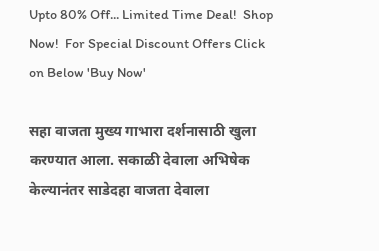Upto 80% Off... Limited Time Deal!  Shop Now!  For Special Discount Offers Click on Below 'Buy Now'

सहा वाजता मुख्य गाभारा दर्शनासाठी खुला करण्यात आला. सकाळी देवाला अभिषेक केल्यानंतर साडेदहा वाजता देवाला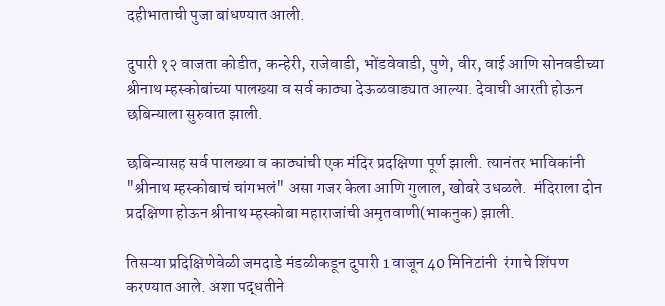दहीभाताची पुजा बांधण्यात आली.

दुपारी १२ वाजता कोडीत, कन्हेरी, राजेवाडी, भोंडवेवाडी, पुणे, वीर, वाई आणि सोनवडीच्या श्रीनाथ म्हस्कोबांच्या पालख्या व सर्व काठ्या देऊळवाड्यात आल्या. देवाची आरती होऊन छबिन्याला सुरुवात झाली.

छबिन्यासह सर्व पालख्या व काठ्यांची एक मंदिर प्रदक्षिणा पूर्ण झाली. त्यानंतर भाविकांनी "श्रीनाथ म्हस्कोबाचं चांगभलं" असा गजर केला आणि गुलाल, खोबरे उधळले.  मंदिराला दोन प्रदक्षिणा होऊन श्रीनाथ म्हस्कोबा महाराजांची अमृतवाणी(भाकनुक) झाली.

तिसऱ्या प्रदिक्षिणेवेळी जमदाडे मंडळीकडून दुपारी 1 वाजून 40 मिनिटांनी  रंगाचे शिंपण करण्यात आले. अशा पद्धतीने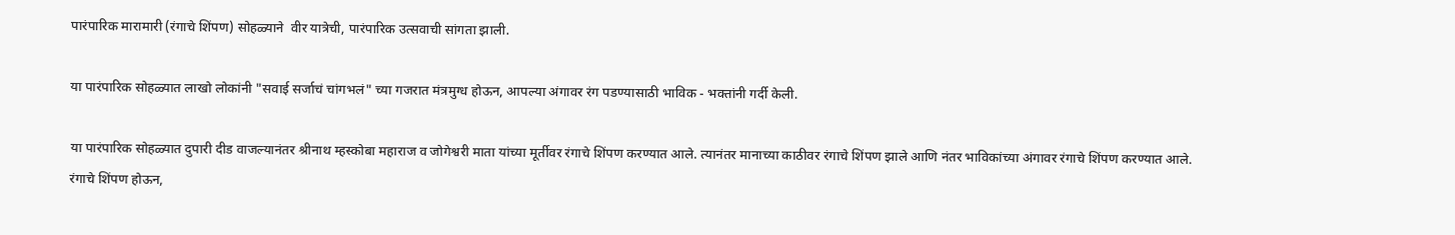पारंपारिक मारामारी (रंगाचे शिंपण) सोहळ्याने  वीर यात्रेची, पारंपारिक उत्सवाची सांगता झाली.

या पारंपारिक सोहळ्यात लाखो लोकांनी "सवाई सर्जाचं चांगभलं" च्या गजरात मंत्रमुग्ध होऊन, आपल्या अंगावर रंग पडण्यासाठी भाविक - भक्तांनी गर्दी केली.

या पारंपारिक सोहळ्यात दुपारी दीड वाजल्यानंतर श्रीनाथ म्हस्कोबा महाराज व जोगेश्वरी माता यांच्या मूर्तीवर रंगाचे शिंपण करण्यात आले. त्यानंतर मानाच्या काठीवर रंगाचे शिंपण झाले आणि नंतर भाविकांच्या अंगावर रंगाचे शिंपण करण्यात आले. रंगाचे शिंपण होऊन,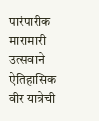पारंपारीक मारामारी उत्सवाने ऐतिहासिक वीर यात्रेची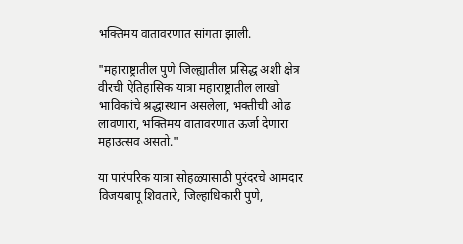भक्तिमय वातावरणात सांगता झाली.

"महाराष्ट्रातील पुणे जिल्ह्यातील प्रसिद्ध अशी क्षेत्र वीरची ऐतिहासिक यात्रा महाराष्ट्रातील लाखो भाविकांचे श्रद्धास्थान असलेला, भक्तीची ओढ लावणारा, भक्तिमय वातावरणात ऊर्जा देणारा  महाउत्सव असतो."

या पारंपरिक यात्रा सोहळ्यासाठी पुरंदरचे आमदार विजयबापू शिवतारे, जिल्हाधिकारी पुणे,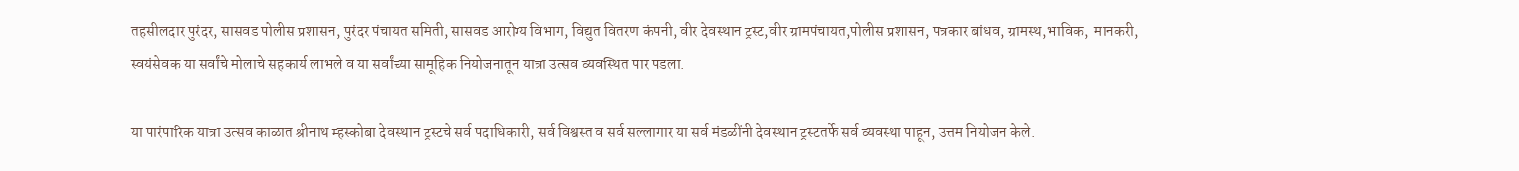तहसीलदार पुरंदर, सासवड पोलीस प्रशासन, पुरंदर पंचायत समिती, सासवड आरोग्य विभाग, विद्युत वितरण कंपनी, वीर देवस्थान ट्रस्ट,वीर ग्रामपंचायत,पोलीस प्रशासन, पत्रकार बांधव, ग्रामस्थ,भाविक,  मानकरी, स्वयंसेवक या सर्वांचे मोलाचे सहकार्य लाभले व या सर्वांच्या सामूहिक नियोजनातून यात्रा उत्सव व्यवस्थित पार पडला.

या पारंपारिक यात्रा उत्सव काळात श्रीनाथ म्हस्कोबा देवस्थान ट्रस्टचे सर्व पदाधिकारी, सर्व विश्वस्त व सर्व सल्लागार या सर्व मंडळींनी देवस्थान ट्रस्टतर्फे सर्व व्यवस्था पाहून, उत्तम नियोजन केले.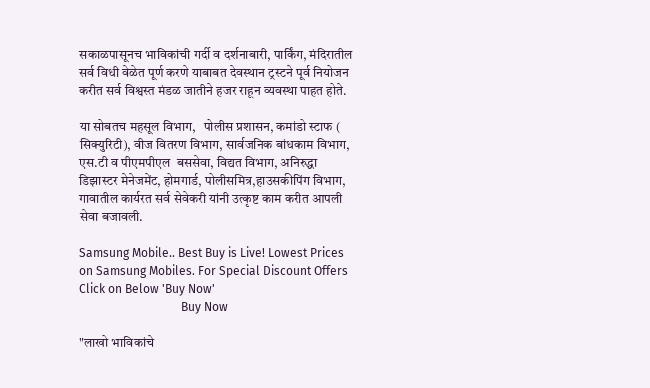सकाळपासूनच भाविकांची गर्दी व दर्शनाबारी, पार्किंग, मंदिरातील सर्व विधी वेळेत पूर्ण करणे याबाबत देवस्थान ट्रस्टने पूर्व नियोजन करीत सर्व विश्वस्त मंडळ जातीने हजर राहून व्यवस्था पाहत होते.

या सोबतच महसूल विभाग,   पोलीस प्रशासन, कमांडो स्टाफ ( सिक्युरिटी), वीज वितरण विभाग, सार्वजनिक बांधकाम विभाग, एस.टी व पीएमपीएल  बससेवा, विद्यत विभाग, अनिरुद्धा डिझास्टर मेनेजमेंट, होमगार्ड, पोलीसमित्र,हाउसकीपिंग विभाग, गावातील कार्यरत सर्व सेवेकरी यांनी उत्कृष्ट काम करीत आपली सेवा बजावली.

Samsung Mobile.. Best Buy is Live! Lowest Prices on Samsung Mobiles. For Special Discount Offers Click on Below 'Buy Now'
                                  Buy Now

"लाखो भाविकांचे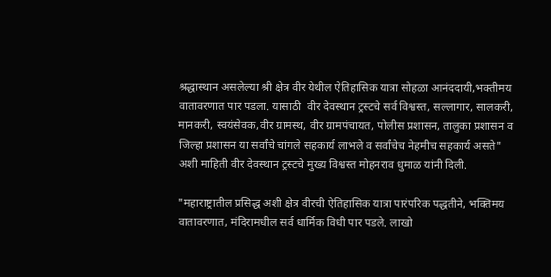श्रद्धास्थान असलेल्या श्री क्षेत्र वीर येथील ऐतिहासिक यात्रा सोहळा आनंददायी,भक्तीमय वातावरणात पार पडला. यासाठी  वीर देवस्थान ट्रस्टचे सर्व विश्वस्त, सल्लागार, सालकरी, मानकरी, स्वयंसेवक,वीर ग्रामस्थ, वीर ग्रामपंचायत, पोलीस प्रशासन, तालुका प्रशासन व जिल्हा प्रशासन या सर्वांचे चांगले सहकार्य लाभले व सर्वांचेच नेहमीच सहकार्य असते" अशी माहिती वीर देवस्थान ट्रस्टचे मुख्य विश्वस्त मोहनराव धुमाळ यांनी दिली.

"महाराष्ट्रातील प्रसिद्ध अशी क्षेत्र वीरची ऐतिहासिक यात्रा पारंपरिक पद्धतीने, भक्तिमय वातावरणात, मंदिरामधील सर्व धार्मिक विधी पार पडले. लाखो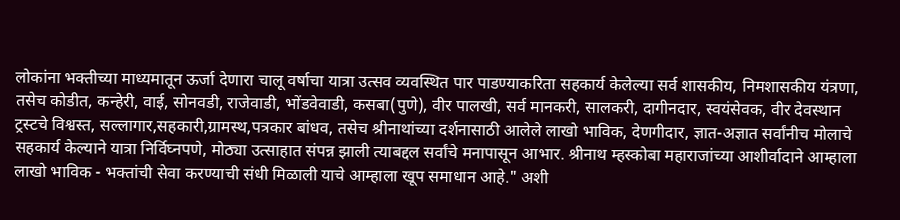लोकांना भक्तीच्या माध्यमातून ऊर्जा देणारा चालू वर्षाचा यात्रा उत्सव व्यवस्थित पार पाडण्याकरिता सहकार्य केलेल्या सर्व शासकीय, निमशासकीय यंत्रणा, तसेच कोडीत, कन्हेरी, वाई, सोनवडी, राजेवाडी, भोंडवेवाडी, कसबा(पुणे), वीर पालखी, सर्व मानकरी, सालकरी, दागीनदार, स्वयंसेवक, वीर देवस्थान ट्रस्टचे विश्वस्त, सल्लागार,सहकारी,ग्रामस्थ,पत्रकार बांधव, तसेच श्रीनाथांच्या दर्शनासाठी आलेले लाखो भाविक, देणगीदार, ज्ञात-अज्ञात सर्वांनीच मोलाचे सहकार्य केल्याने यात्रा निर्विघ्नपणे, मोठ्या उत्साहात संपन्न झाली त्याबद्दल सर्वांचे मनापासून आभार. श्रीनाथ म्हस्कोबा महाराजांच्या आशीर्वादाने आम्हाला लाखो भाविक - भक्तांची सेवा करण्याची संधी मिळाली याचे आम्हाला खूप समाधान आहे." अशी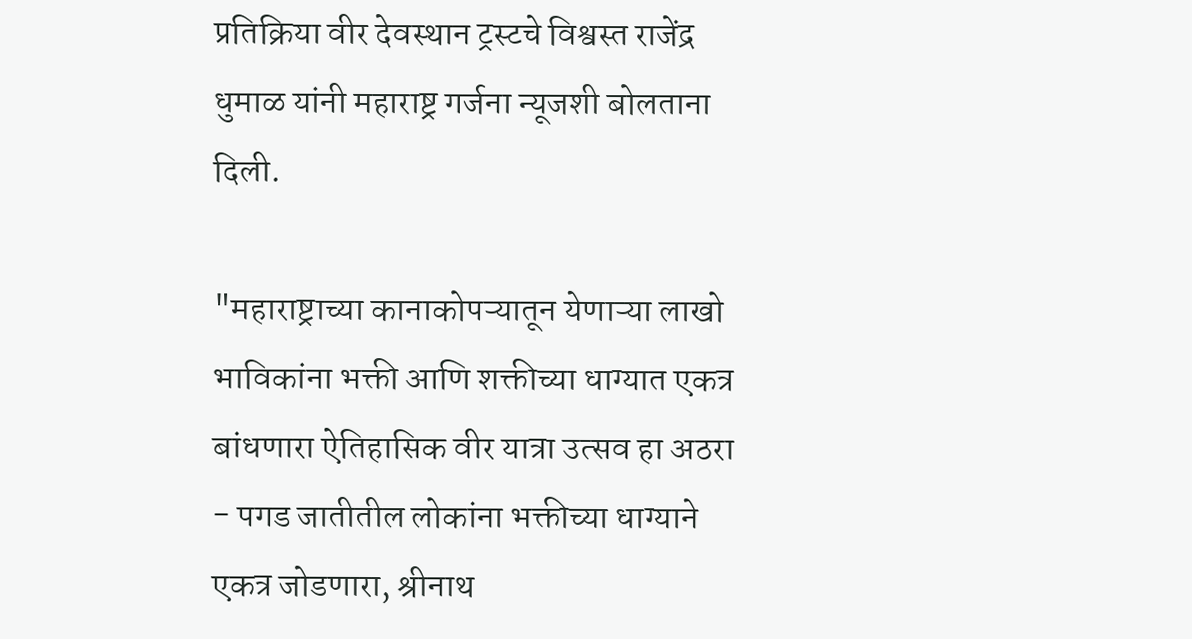प्रतिक्रिया वीर देवस्थान ट्रस्टचे विश्वस्त राजेंद्र धुमाळ यांनी महाराष्ट्र गर्जना न्यूजशी बोलताना दिली.

"महाराष्ट्राच्या कानाकोपऱ्यातून येणाऱ्या लाखो भाविकांना भक्ती आणि शक्तीच्या धाग्यात एकत्र बांधणारा ऐतिहासिक वीर यात्रा उत्सव हा अठरा - पगड जातीतील लोकांना भक्तीच्या धाग्याने एकत्र जोडणारा, श्रीनाथ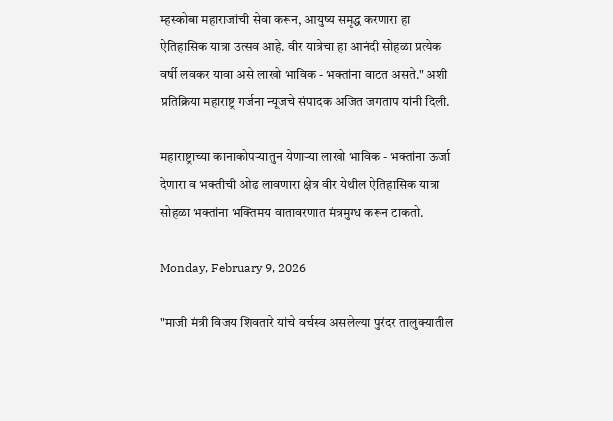म्हस्कोबा महाराजांची सेवा करून, आयुष्य समृद्ध करणारा हा ऐतिहासिक यात्रा उत्सव आहे. वीर यात्रेचा हा आनंदी सोहळा प्रत्येक वर्षी लवकर यावा असे लाखो भाविक - भक्तांना वाटत असते." अशी प्रतिक्रिया महाराष्ट्र गर्जना न्यूजचे संपादक अजित जगताप यांनी दिली.

महाराष्ट्राच्या कानाकोपऱ्यातुन येणाऱ्या लाखो भाविक - भक्तांना ऊर्जा देणारा व भक्तीची ओढ लावणारा क्षेत्र वीर येथील ऐतिहासिक यात्रा सोहळा भक्तांना भक्तिमय वातावरणात मंत्रमुग्ध करून टाकतो.

Monday, February 9, 2026

"माजी मंत्री विजय शिवतारे यांचे वर्चस्व असलेल्या पुरंदर तालुक्यातील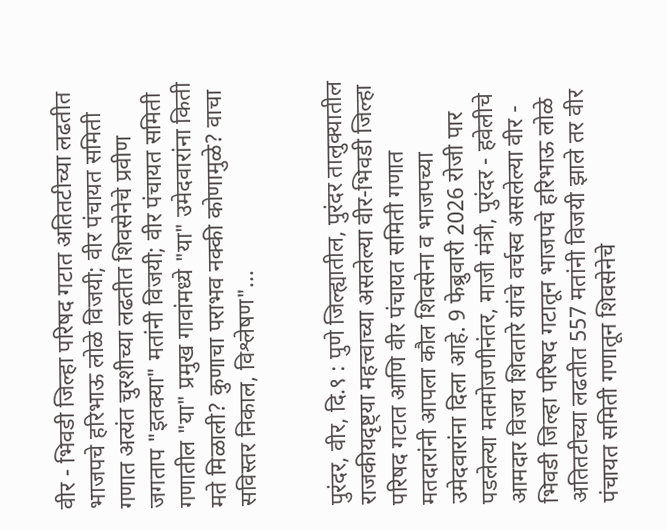वीर - भिवडी जिल्हा परिषद गटात अतितटीच्या लढतीत भाजपचे हरिभाऊ लोळे विजयी; वीर पंचायत समिती गणात अत्यंत चुरशीच्या लढतीत शिवसेनेचे प्रवीण जगताप "इतक्या" मतांनी विजयी; वीर पंचायत समिती गणातील "या" प्रमुख गावांमध्ये "या" उमेदवारांना किती मते मिळाली? कुणाचा पराभव नक्की कोणामुळे? वाचा सविस्तर निकाल, विश्लेषण"...


पुरंदर, वीर, दि.९ : पुणे जिल्ह्यातील, पुरंदर तालुक्यातील राजकीयदृष्ट्या महत्त्वाच्या असलेल्या वीर-भिवडी जिल्हा परिषद गटात आणि वीर पंचायत समिती गणात मतदारांनी आपला कौल शिवसेना व भाजपच्या उमेदवारांना दिला आहे. 9 फेब्रुवारी 2026 रोजी पार पडलेल्या मतमोजणीनंतर, माजी मंत्री, पुरंदर - हवेलीचे आमदार विजय शिवतारे यांचे वर्चस्व असलेल्या वीर - भिवडी जिल्हा परिषद गटातून भाजपचे हरिभाऊ लोळे अतितटीच्या लढतीत 557 मतांनी विजयी झाले तर वीर पंचायत समिती गणातून शिवसेनेचे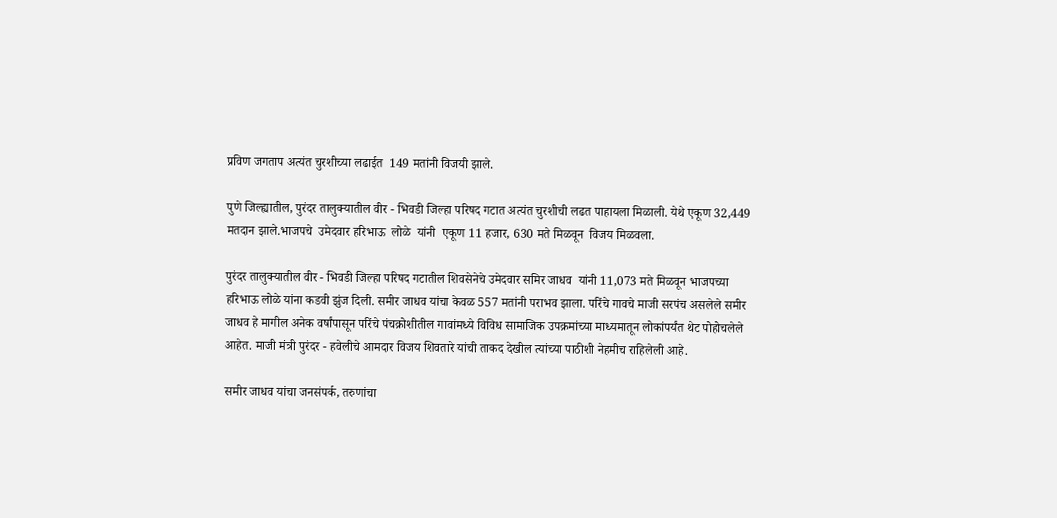प्रविण जगताप अत्यंत चुरशीच्या लढाईत  149 मतांनी विजयी झाले.

पुणे जिल्ह्यातील, पुरंदर तालुक्यातील वीर - भिवडी जिल्हा परिषद गटात अत्यंत चुरशीची लढत पाहायला मिळाली. येथे एकूण 32,449 मतदान झाले.भाजपचे  उमेदवार हरिभाऊ  लोळे  यांनी  एकूण 11 हजार, 630 मते मिळवून  विजय मिळवला.

पुरंदर तालुक्यातील वीर - भिवडी जिल्हा परिषद गटातील शिवसेनेचे उमेदवार समिर जाधव  यांनी 11,073 मते मिळवून भाजपच्या हरिभाऊ लोळे यांना कडवी झुंज दिली. समीर जाधव यांचा केवळ 557 मतांनी पराभव झाला. परिंचे गावचे माजी सरपंच असलेले समीर जाधव हे मागील अनेक वर्षांपासून परिंचे पंचक्रोशीतील गावांमध्ये विविध सामाजिक उपक्रमांच्या माध्यमातून लोकांपर्यंत थेट पोहोचलेले आहेत. माजी मंत्री पुरंदर - हवेलीचे आमदार विजय शिवतारे यांची ताकद देखील त्यांच्या पाठीशी नेहमीच राहिलेली आहे.

समीर जाधव यांचा जनसंपर्क, तरुणांचा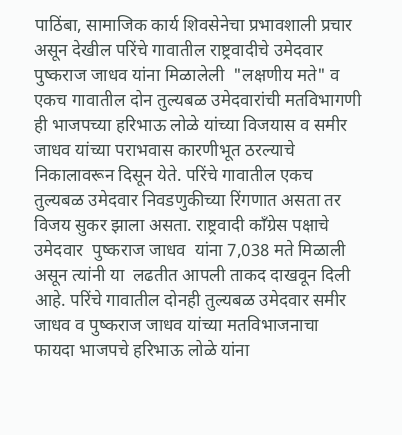पाठिंबा, सामाजिक कार्य शिवसेनेचा प्रभावशाली प्रचार असून देखील परिंचे गावातील राष्ट्रवादीचे उमेदवार पुष्कराज जाधव यांना मिळालेली  "लक्षणीय मते" व एकच गावातील दोन तुल्यबळ उमेदवारांची मतविभागणी ही भाजपच्या हरिभाऊ लोळे यांच्या विजयास व समीर जाधव यांच्या पराभवास कारणीभूत ठरल्याचे निकालावरून दिसून येते. परिंचे गावातील एकच तुल्यबळ उमेदवार निवडणुकीच्या रिंगणात असता तर विजय सुकर झाला असता. राष्ट्रवादी काँग्रेस पक्षाचे उमेदवार  पुष्कराज जाधव  यांना 7,038 मते मिळाली असून त्यांनी या  लढतीत आपली ताकद दाखवून दिली आहे. परिंचे गावातील दोनही तुल्यबळ उमेदवार समीर जाधव व पुष्कराज जाधव यांच्या मतविभाजनाचा फायदा भाजपचे हरिभाऊ लोळे यांना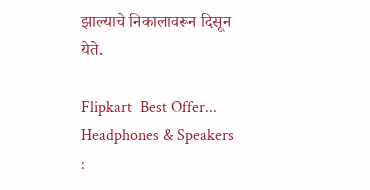झाल्याचे निकालावरून दिसून येते.

Flipkart  Best Offer... Headphones & Speakers :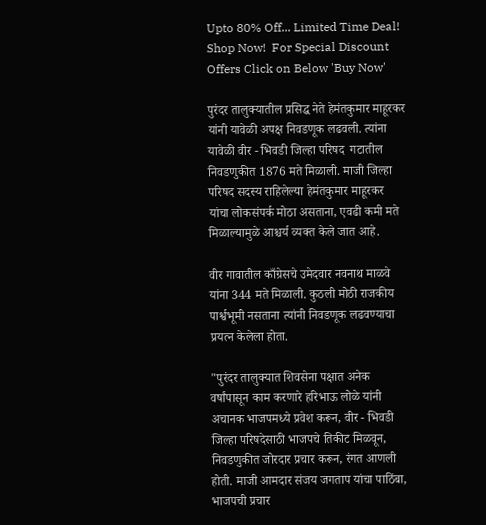Upto 80% Off... Limited Time Deal!  Shop Now!  For Special Discount Offers Click on Below 'Buy Now'

पुरंदर तालुक्यातील प्रसिद्ध नेते हेमंतकुमार माहूरकर यांनी यावेळी अपक्ष निवडणूक लढवली. त्यांना यावेळी वीर - भिवडी जिल्हा परिषद  गटातील निवडणुकीत 1876 मते मिळाली. माजी जिल्हा परिषद सदस्य राहिलेल्या हेमंतकुमार माहूरकर यांचा लोकसंपर्क मोठा असताना, एवढी कमी मते मिळाल्यामुळे आश्चर्य व्यक्त केले जात आहे.

वीर गावातील काँग्रेसचे उमेदवार नवनाथ माळवे यांना 344 मते मिळाली. कुठली मोठी राजकीय पार्श्वभूमी नसताना त्यांनी निवडणूक लढवण्याचा प्रयत्न केलेला होता.

"पुरंदर तालुक्यात शिवसेना पक्षात अनेक वर्षांपासून काम करणारे हरिभाऊ लोळे यांनी अचानक भाजपमध्ये प्रवेश करून, वीर - भिवडी जिल्हा परिषदेसाठी भाजपचे तिकीट मिळवून, निवडणुकीत जोरदार प्रचार करून, रंगत आणली होती. माजी आमदार संजय जगताप यांचा पाठिंबा, भाजपची प्रचार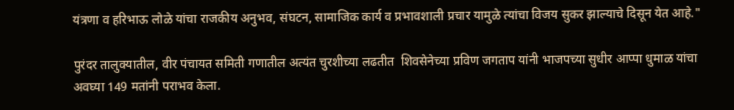यंत्रणा व हरिभाऊ लोळे यांचा राजकीय अनुभव, संघटन, सामाजिक कार्य व प्रभावशाली प्रचार यामुळे त्यांचा विजय सुकर झाल्याचे दिसून येत आहे."

पुरंदर तालुक्यातील, वीर पंचायत समिती गणातील अत्यंत चुरशीच्या लढतीत  शिवसेनेच्या प्रविण जगताप यांनी भाजपच्या सुधीर आप्पा धुमाळ यांचा अवघ्या 149 मतांनी पराभव केला.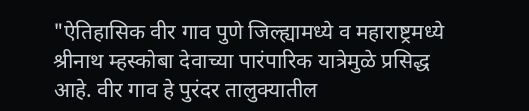"ऐतिहासिक वीर गाव पुणे जिल्ह्यामध्ये व महाराष्ट्रमध्ये श्रीनाथ म्हस्कोबा देवाच्या पारंपारिक यात्रेमुळे प्रसिद्ध  आहे. वीर गाव हे पुरंदर तालुक्यातील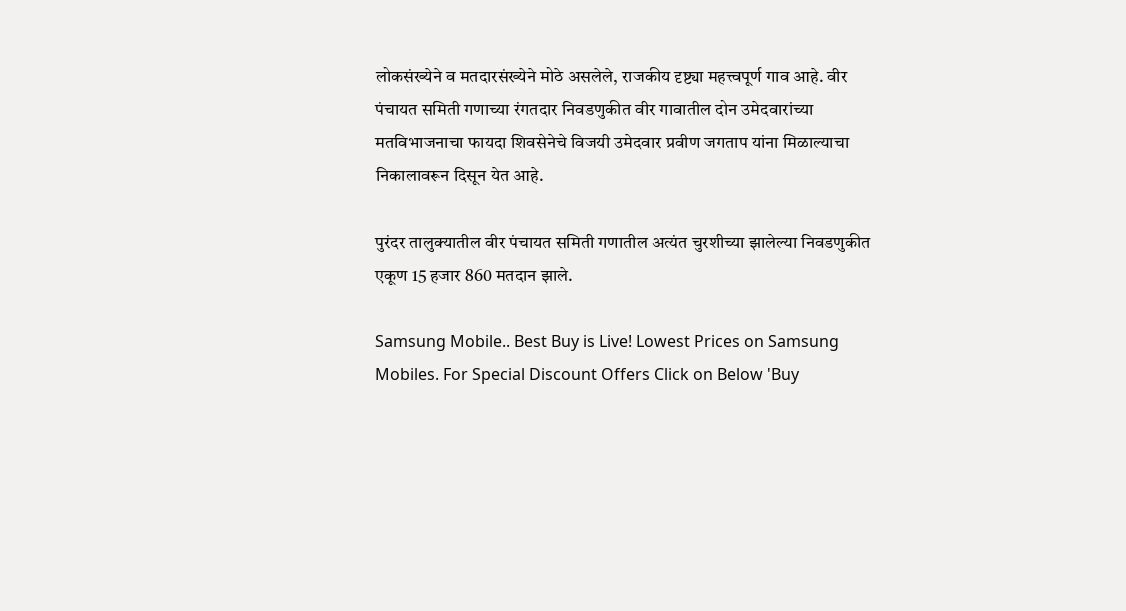लोकसंख्येने व मतदारसंख्येने मोठे असलेले, राजकीय दृष्ट्या महत्त्वपूर्ण गाव आहे. वीर पंचायत समिती गणाच्या रंगतदार निवडणुकीत वीर गावातील दोन उमेदवारांच्या मतविभाजनाचा फायदा शिवसेनेचे विजयी उमेदवार प्रवीण जगताप यांना मिळाल्याचा निकालावरून दिसून येत आहे.

पुरंदर तालुक्यातील वीर पंचायत समिती गणातील अत्यंत चुरशीच्या झालेल्या निवडणुकीत एकूण 15 हजार 860 मतदान झाले.

Samsung Mobile.. Best Buy is Live! Lowest Prices on Samsung Mobiles. For Special Discount Offers Click on Below 'Buy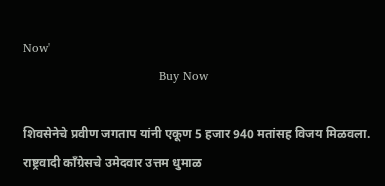Now'
                                  Buy Now

शिवसेनेचे प्रवीण जगताप यांनी एकूण 5 हजार 940 मतांसह विजय मिळवला. राष्ट्रवादी काँग्रेसचे उमेदवार उत्तम धुमाळ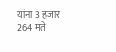यांना 3 हजार 264 मते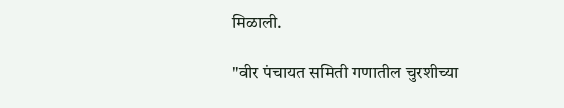मिळाली.

"वीर पंचायत समिती गणातील चुरशीच्या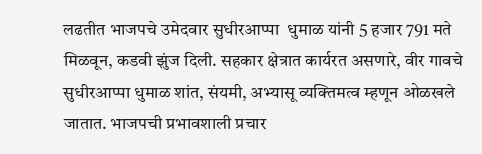लढतीत भाजपचे उमेदवार सुधीरआप्पा  धुमाळ यांनी 5 हजार 791 मते मिळवून, कडवी झुंज दिली. सहकार क्षेत्रात कार्यरत असणारे, वीर गावचे सुधीरआप्पा धुमाळ शांत, संयमी, अभ्यासू व्यक्तिमत्व म्हणून ओळखले जातात. भाजपची प्रभावशाली प्रचार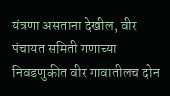यंत्रणा असताना देखील, वीर पंचायत समिती गणाच्या निवडणुकीत वीर गावातीलच दोन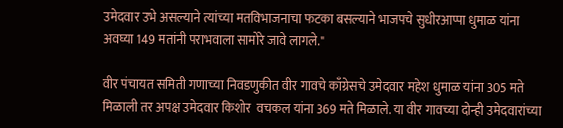उमेदवार उभे असल्याने त्यांच्या मतविभाजनाचा फटका बसल्याने भाजपचे सुधीरआप्पा धुमाळ यांना अवघ्या 149 मतांनी पराभवाला सामोरे जावे लागले."

वीर पंचायत समिती गणाच्या निवडणुकीत वीर गावचे काँग्रेसचे उमेदवार महेश धुमाळ यांना 305 मते मिळाली तर अपक्ष उमेदवार किशोर  वचकल यांना 369 मते मिळाले. या वीर गावच्या दोन्ही उमेदवारांच्या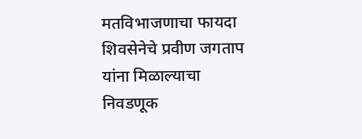मतविभाजणाचा फायदा शिवसेनेचे प्रवीण जगताप यांना मिळाल्याचा निवडणूक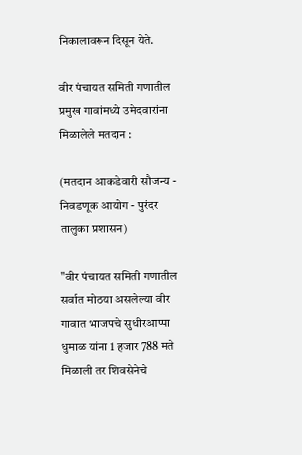निकालावरून दिसून येते.

वीर पंचायत समिती गणातील प्रमुख गावांमध्ये उमेदवारांना मिळालेले मतदान :

(मतदान आकडेवारी सौजन्य - निवडणूक आयोग - पुरंदर तालुका प्रशासन)

"वीर पंचायत समिती गणातील सर्वात मोठया असलेल्या वीर गावात भाजपचे सुधीरआप्पा धुमाळ यांना 1 हजार 788 मते मिळाली तर शिवसेनेचे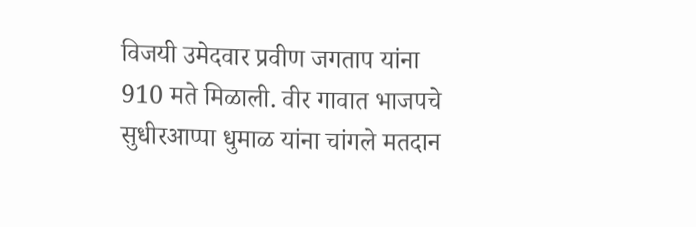विजयी उमेदवार प्रवीण जगताप यांना 910 मते मिळाली. वीर गावात भाजपचे सुधीरआप्पा धुमाळ यांना चांगले मतदान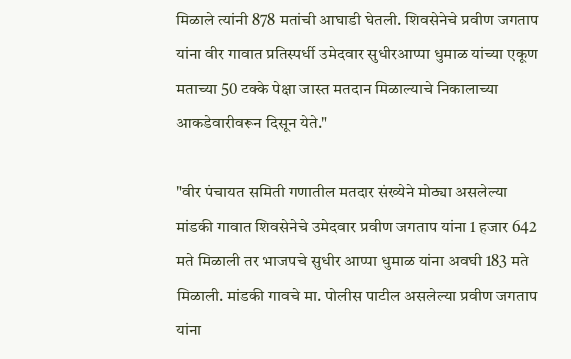मिळाले त्यांनी 878 मतांची आघाडी घेतली. शिवसेनेचे प्रवीण जगताप यांना वीर गावात प्रतिस्पर्धी उमेदवार सुधीरआप्पा धुमाळ यांच्या एकूण मताच्या 50 टक्के पेक्षा जास्त मतदान मिळाल्याचे निकालाच्या आकडेवारीवरून दिसून येते."

"वीर पंचायत समिती गणातील मतदार संख्येने मोठ्या असलेल्या मांडकी गावात शिवसेनेचे उमेदवार प्रवीण जगताप यांना 1 हजार 642 मते मिळाली तर भाजपचे सुधीर आप्पा धुमाळ यांना अवघी 183 मते मिळाली. मांडकी गावचे मा. पोलीस पाटील असलेल्या प्रवीण जगताप यांना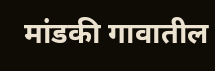मांडकी गावातील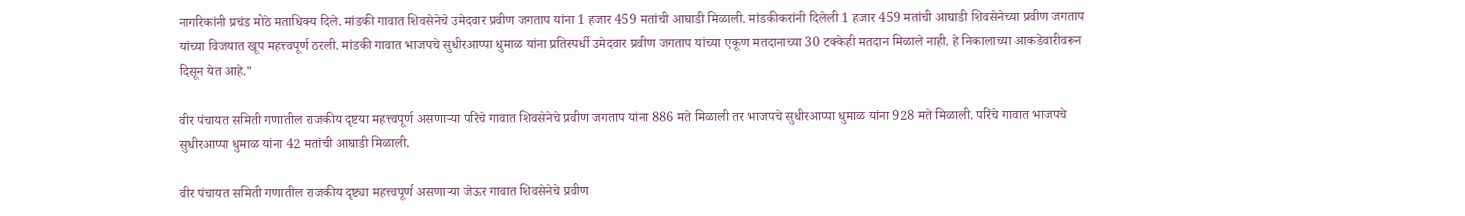नागरिकांनी प्रचंड मोठे मताधिक्य दिले. मांडकी गावात शिवसेनेचे उमेदवार प्रवीण जगताप यांना 1 हजार 459 मतांची आघाडी मिळाली. मांडकीकरांनी दिलेली 1 हजार 459 मतांची आघाडी शिवसेनेच्या प्रवीण जगताप यांच्या विजयात खूप महत्त्वपूर्ण ठरली. मांडकी गावात भाजपचे सुधीरआप्पा धुमाळ यांना प्रतिस्पर्धी उमेदवार प्रवीण जगताप यांच्या एकूण मतदानाच्या 30 टक्केही मतदान मिळाले नाही. हे निकालाच्या आकडेवारीवरून दिसून येत आहे."

वीर पंचायत समिती गणातील राजकीय दृष्टया महत्त्वपूर्ण असणाऱ्या परिंचे गावात शिवसेनेचे प्रवीण जगताप यांना 886 मते मिळाली तर भाजपचे सुधीरआप्पा धुमाळ यांना 928 मते मिळाली. परिंचे गावात भाजपचे सुधीरआप्पा धुमाळ यांना 42 मतांची आघाडी मिळाली.

वीर पंचायत समिती गणातील राजकीय दृष्ट्या महत्त्वपूर्ण असणाऱ्या जेऊर गावात शिवसेनेचे प्रवीण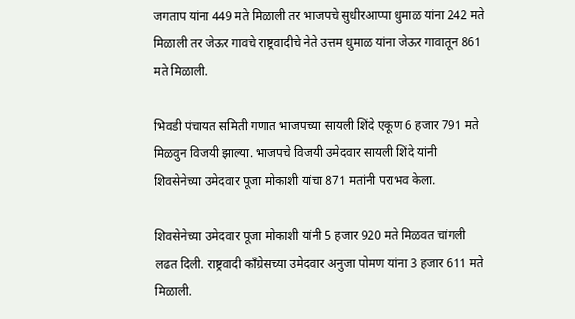जगताप यांना 449 मते मिळाली तर भाजपचे सुधीरआप्पा धुमाळ यांना 242 मते मिळाली तर जेऊर गावचे राष्ट्रवादीचे नेते उत्तम धुमाळ यांना जेऊर गावातून 861 मते मिळाली.

भिवडी पंचायत समिती गणात भाजपच्या सायली शिंदे एकूण 6 हजार 791 मते मिळवुन विजयी झाल्या. भाजपचे विजयी उमेदवार सायली शिंदे यांनी शिवसेनेच्या उमेदवार पूजा मोकाशी यांचा 871 मतांनी पराभव केला.

शिवसेनेच्या उमेदवार पूजा मोकाशी यांनी 5 हजार 920 मते मिळवत चांगली लढत दिली. राष्ट्रवादी काँग्रेसच्या उमेदवार अनुजा पोमण यांना 3 हजार 611 मते मिळाली.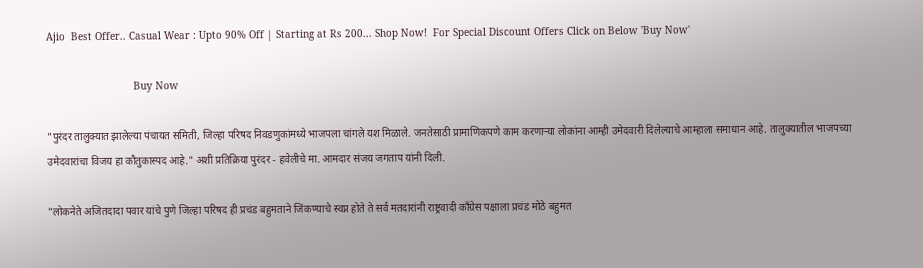Ajio  Best Offer.. Casual Wear : Upto 90% Off | Starting at Rs 200... Shop Now!  For Special Discount Offers Click on Below 'Buy Now'

                             Buy Now

"पुरंदर तालुक्यात झालेल्या पंचायत समिती, जिल्हा परिषद निवडणुकांमध्ये भाजपला चांगले यश मिळाले. जनतेसाठी प्रामाणिकपणे काम करणाऱ्या लोकांना आम्ही उमेदवारी दिलेल्याचे आम्हाला समाधान आहे. तालुक्यातील भाजपच्या उमेदवारांचा विजय हा कौतुकास्पद आहे." अशी प्रतिक्रिया पुरंदर - हवेलीचे मा. आमदार संजय जगताप यांनी दिली.

"लोकनेते अजितदादा पवार यांचे पुणे जिल्हा परिषद ही प्रचंड बहुमताने जिंकण्याचे स्वप्न होते ते सर्व मतदारांनी राष्ट्रवादी काँग्रेस पक्षाला प्रचंड मोठे बहुमत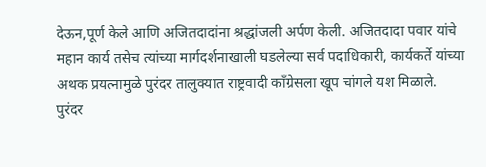देऊन,पूर्ण केले आणि अजितदादांना श्रद्धांजली अर्पण केली. अजितदादा पवार यांचे महान कार्य तसेच त्यांच्या मार्गदर्शनाखाली घडलेल्या सर्व पदाधिकारी, कार्यकर्ते यांच्या अथक प्रयत्नामुळे पुरंदर तालुक्यात राष्ट्रवादी काँग्रेसला खूप चांगले यश मिळाले. पुरंदर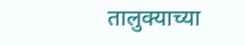तालुक्याच्या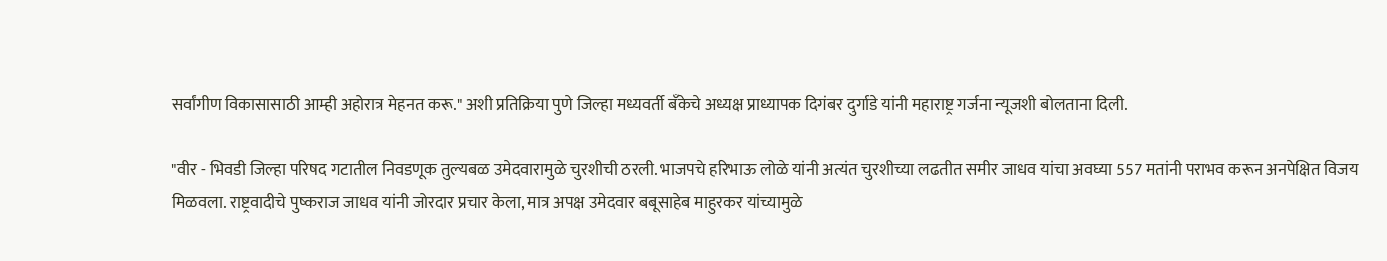सर्वांगीण विकासासाठी आम्ही अहोरात्र मेहनत करू." अशी प्रतिक्रिया पुणे जिल्हा मध्यवर्ती बँकेचे अध्यक्ष प्राध्यापक दिगंबर दुर्गाडे यांनी महाराष्ट्र गर्जना न्यूजशी बोलताना दिली.

"वीर - भिवडी जिल्हा परिषद गटातील निवडणूक तुल्यबळ उमेदवारामुळे चुरशीची ठरली. भाजपचे हरिभाऊ लोळे यांनी अत्यंत चुरशीच्या लढतीत समीर जाधव यांचा अवघ्या 557 मतांनी पराभव करून अनपेक्षित विजय मिळवला. राष्ट्रवादीचे पुष्कराज जाधव यांनी जोरदार प्रचार केला, मात्र अपक्ष उमेदवार बबूसाहेब माहुरकर यांच्यामुळे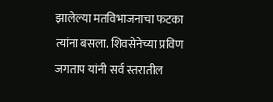झालेल्या मतविभाजनाचा फटका त्यांना बसला. शिवसेनेच्या प्रविण जगताप यांनी सर्व स्तरातील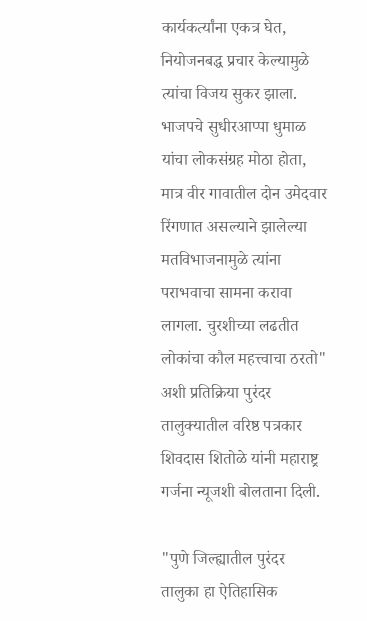कार्यकर्त्यांना एकत्र घेत, नियोजनबद्ध प्रचार केल्यामुळे त्यांचा विजय सुकर झाला. भाजपचे सुधीरआप्पा धुमाळ यांचा लोकसंग्रह मोठा होता, मात्र वीर गावातील दोन उमेदवार रिंगणात असल्याने झालेल्या मतविभाजनामुळे त्यांना पराभवाचा सामना करावा लागला. चुरशीच्या लढतीत लोकांचा कौल महत्त्वाचा ठरतो" अशी प्रतिक्रिया पुरंदर तालुक्यातील वरिष्ठ पत्रकार शिवदास शितोळे यांनी महाराष्ट्र गर्जना न्यूजशी बोलताना दिली.

"पुणे जिल्ह्यातील पुरंदर तालुका हा ऐतिहासिक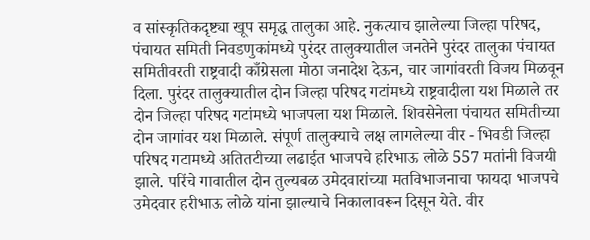व सांस्कृतिकदृष्ट्या खूप समृद्ध तालुका आहे. नुकत्याच झालेल्या जिल्हा परिषद, पंचायत समिती निवडणुकांमध्ये पुरंदर तालुक्यातील जनतेने पुरंदर तालुका पंचायत समितीवरती राष्ट्रवादी काँग्रेसला मोठा जनादेश देऊन, चार जागांवरती विजय मिळवून दिला. पुरंदर तालुक्यातील दोन जिल्हा परिषद गटांमध्ये राष्ट्रवादीला यश मिळाले तर दोन जिल्हा परिषद गटांमध्ये भाजपला यश मिळाले. शिवसेनेला पंचायत समितीच्या दोन जागांवर यश मिळाले. संपूर्ण तालुक्याचे लक्ष लागलेल्या वीर - भिवडी जिल्हा परिषद गटामध्ये अतितटीच्या लढाईत भाजपचे हरिभाऊ लोळे 557 मतांनी विजयी झाले. परिंचे गावातील दोन तुल्यबळ उमेदवारांच्या मतविभाजनाचा फायदा भाजपचे उमेदवार हरीभाऊ लोळे यांना झाल्याचे निकालावरून दिसून येते. वीर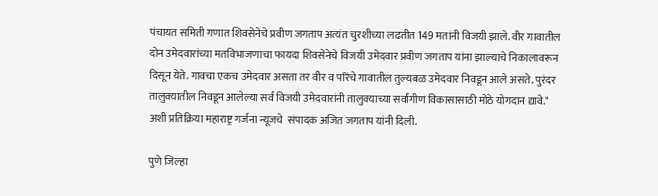पंचायत समिती गणात शिवसेनेचे प्रवीण जगताप अत्यंत चुरशीच्या लढतीत 149 मतांनी विजयी झाले. वीर गावातील दोन उमेदवारांच्या मतविभाजणाचा फायदा शिवसेनेचे विजयी उमेदवार प्रवीण जगताप यांना झाल्याचे निकालावरून दिसून येते. गावचा एकच उमेदवार असता तर वीर व परिंचे गावातील तुल्यबळ उमेदवार निवडून आले असते. पुरंदर तालुक्यातील निवडून आलेल्या सर्व विजयी उमेदवारांनी तालुक्याच्या सर्वांगीण विकासासाठी मोठे योगदान द्यावे." अशी प्रतिक्रिया महाराष्ट्र गर्जना न्यूजचे  संपादक अजित जगताप यांनी दिली.

पुणे जिल्हा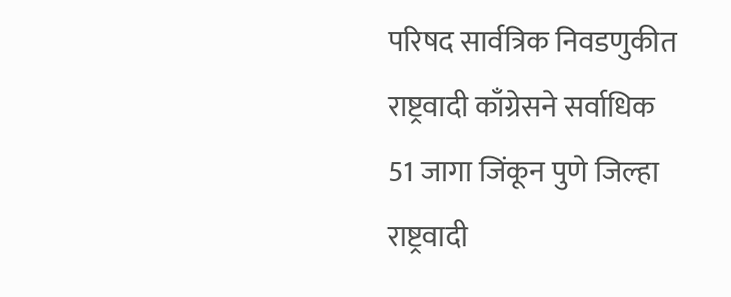परिषद सार्वत्रिक निवडणुकीत राष्ट्रवादी काँग्रेसने सर्वाधिक 51 जागा जिंकून पुणे जिल्हा राष्ट्रवादी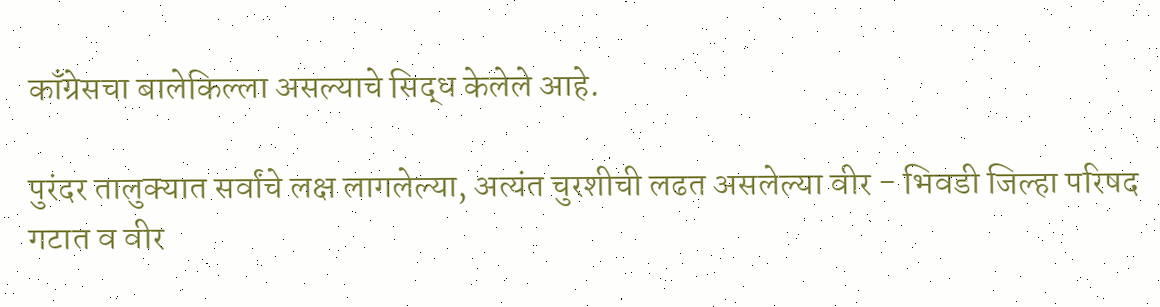काँग्रेसचा बालेकिल्ला असल्याचे सिद्ध केलेले आहे.

पुरंदर तालुक्यात सर्वांचे लक्ष लागलेल्या, अत्यंत चुरशीची लढत असलेल्या वीर - भिवडी जिल्हा परिषद गटात व वीर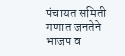पंचायत समिती गणात जनतेने भाजप व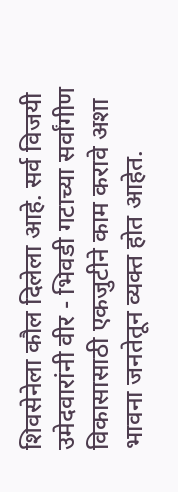शिवसेनेला कौल दिलेला आहे. सर्व विजयी उमेदवारांनी वीर - भिवडी गटाच्या सर्वांगीण विकासासाठी एकजुटीने काम करावे अशा भावना जनतेतून व्यक्त होत आहेत.